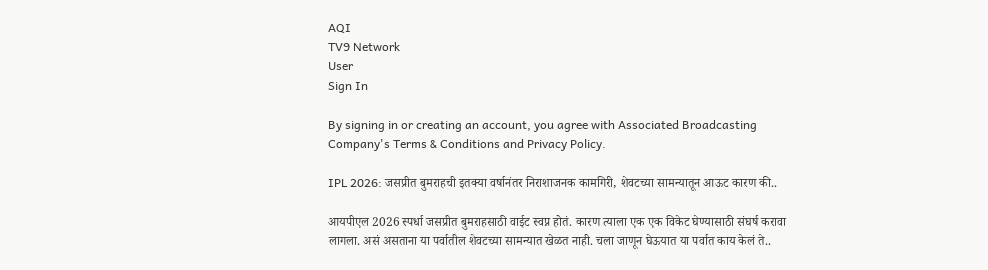AQI
TV9 Network
User
Sign In

By signing in or creating an account, you agree with Associated Broadcasting Company's Terms & Conditions and Privacy Policy.

IPL 2026: जसप्रीत बुमराहची इतक्या वर्षानंतर निराशाजनक कामगिरी, शेवटच्या सामन्यातून आऊट कारण की..

आयपीएल 2026 स्पर्धा जसप्रीत बुमराहसाठी वाईट स्वप्न होतं. कारण त्याला एक एक विकेट घेण्यासाठी संघर्ष करावा लागला. असं असताना या पर्वातील शेवटच्या सामन्यात खेळत नाही. चला जाणून घेऊयात या पर्वात काय केलं ते..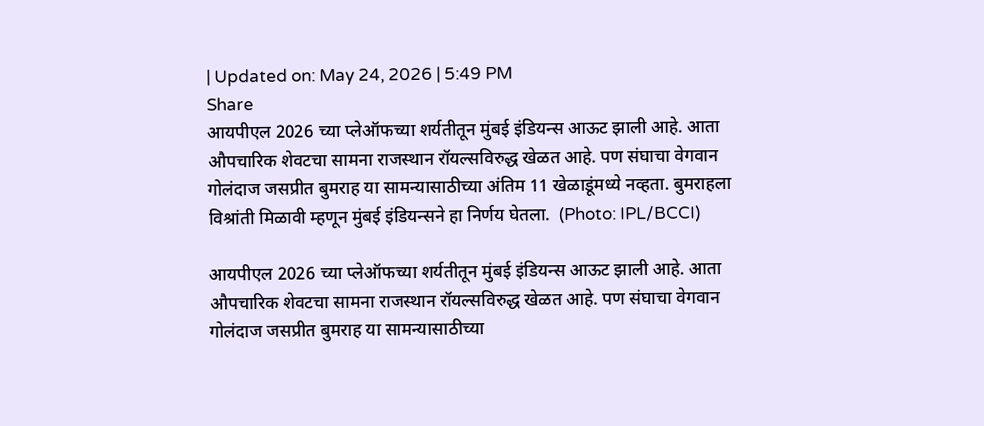| Updated on: May 24, 2026 | 5:49 PM
Share
आयपीएल 2026 च्या प्लेऑफच्या शर्यतीतून मुंबई इंडियन्स आऊट झाली आहे. आता औपचारिक शेवटचा सामना राजस्थान रॉयल्सविरुद्ध खेळत आहे. पण संघाचा वेगवान गोलंदाज जसप्रीत बुमराह या सामन्यासाठीच्या अंतिम 11 खेळाडूंमध्ये नव्हता. बुमराहला विश्रांती मिळावी म्हणून मुंबई इंडियन्सने हा निर्णय घेतला.  (Photo: IPL/BCCI)

आयपीएल 2026 च्या प्लेऑफच्या शर्यतीतून मुंबई इंडियन्स आऊट झाली आहे. आता औपचारिक शेवटचा सामना राजस्थान रॉयल्सविरुद्ध खेळत आहे. पण संघाचा वेगवान गोलंदाज जसप्रीत बुमराह या सामन्यासाठीच्या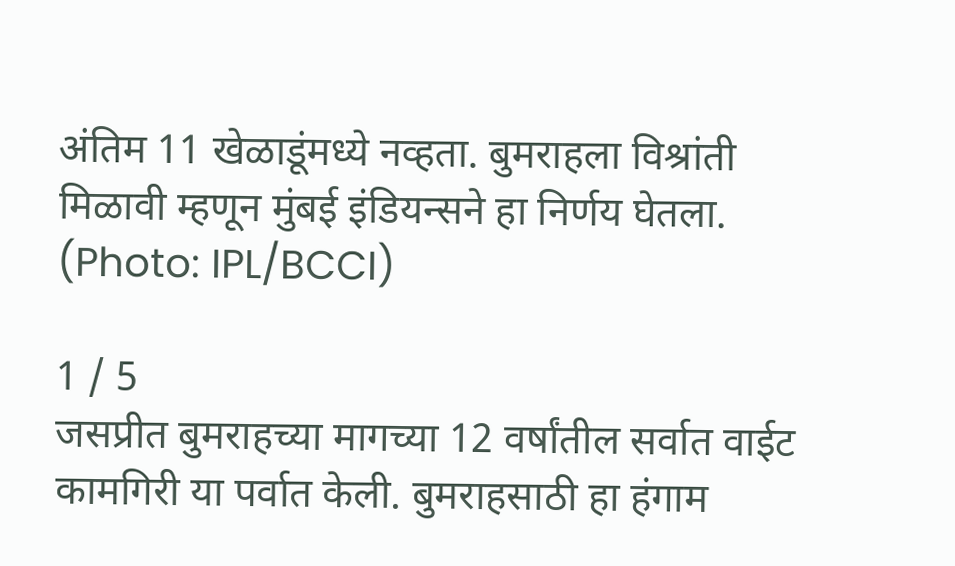अंतिम 11 खेळाडूंमध्ये नव्हता. बुमराहला विश्रांती मिळावी म्हणून मुंबई इंडियन्सने हा निर्णय घेतला. (Photo: IPL/BCCI)

1 / 5
जसप्रीत बुमराहच्या मागच्या 12 वर्षांतील सर्वात वाईट कामगिरी या पर्वात केली. बुमराहसाठी हा हंगाम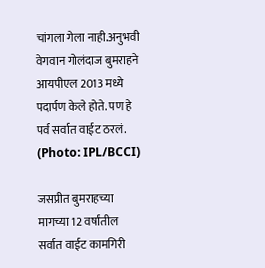चांगला गेला नाही.अनुभवी वेगवान गोलंदाज बुमराहने आयपीएल 2013 मध्ये पदार्पण केले होते. पण हे पर्व सर्वात वाईट ठरलं.  (Photo: IPL/BCCI)

जसप्रीत बुमराहच्या मागच्या 12 वर्षांतील सर्वात वाईट कामगिरी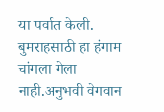या पर्वात केली. बुमराहसाठी हा हंगाम चांगला गेला नाही.अनुभवी वेगवान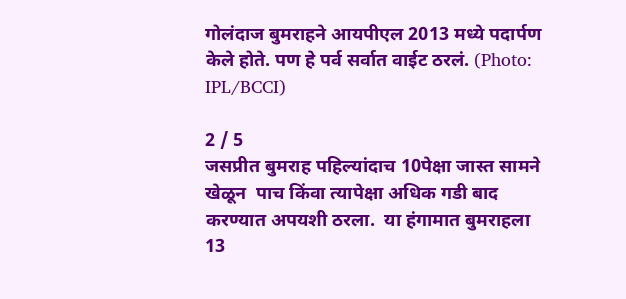गोलंदाज बुमराहने आयपीएल 2013 मध्ये पदार्पण केले होते. पण हे पर्व सर्वात वाईट ठरलं. (Photo: IPL/BCCI)

2 / 5
जसप्रीत बुमराह पहिल्यांदाच 10पेक्षा जास्त सामने खेळून  पाच किंवा त्यापेक्षा अधिक गडी बाद करण्यात अपयशी ठरला.  या हंगामात बुमराहला 13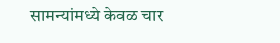सामन्यांमध्ये केवळ चार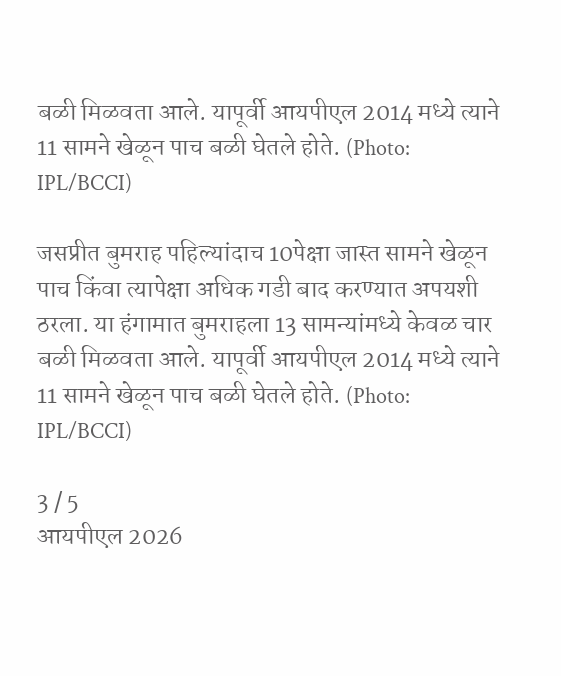बळी मिळवता आले. यापूर्वी आयपीएल 2014 मध्ये त्याने 11 सामने खेळून पाच बळी घेतले होते. (Photo: IPL/BCCI)

जसप्रीत बुमराह पहिल्यांदाच 10पेक्षा जास्त सामने खेळून पाच किंवा त्यापेक्षा अधिक गडी बाद करण्यात अपयशी ठरला. या हंगामात बुमराहला 13 सामन्यांमध्ये केवळ चार बळी मिळवता आले. यापूर्वी आयपीएल 2014 मध्ये त्याने 11 सामने खेळून पाच बळी घेतले होते. (Photo: IPL/BCCI)

3 / 5
आयपीएल 2026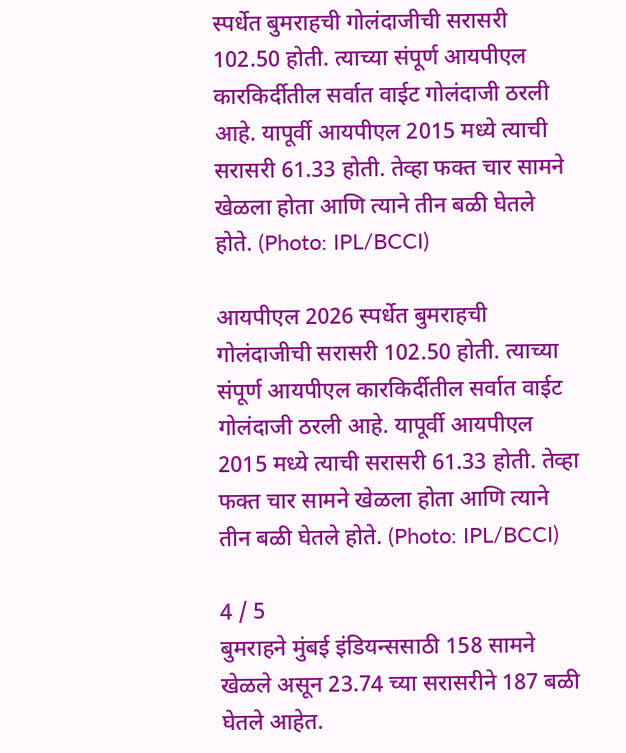स्पर्धेत बुमराहची गोलंदाजीची सरासरी 102.50 होती. त्याच्या संपूर्ण आयपीएल कारकिर्दीतील सर्वात वाईट गोलंदाजी ठरली आहे. यापूर्वी आयपीएल 2015 मध्ये त्याची सरासरी 61.33 होती. तेव्हा फक्त चार सामने खेळला होता आणि त्याने तीन बळी घेतले होते. (Photo: IPL/BCCI)

आयपीएल 2026 स्पर्धेत बुमराहची गोलंदाजीची सरासरी 102.50 होती. त्याच्या संपूर्ण आयपीएल कारकिर्दीतील सर्वात वाईट गोलंदाजी ठरली आहे. यापूर्वी आयपीएल 2015 मध्ये त्याची सरासरी 61.33 होती. तेव्हा फक्त चार सामने खेळला होता आणि त्याने तीन बळी घेतले होते. (Photo: IPL/BCCI)

4 / 5
बुमराहने मुंबई इंडियन्ससाठी 158 सामने खेळले असून 23.74 च्या सरासरीने 187 बळी घेतले आहेत.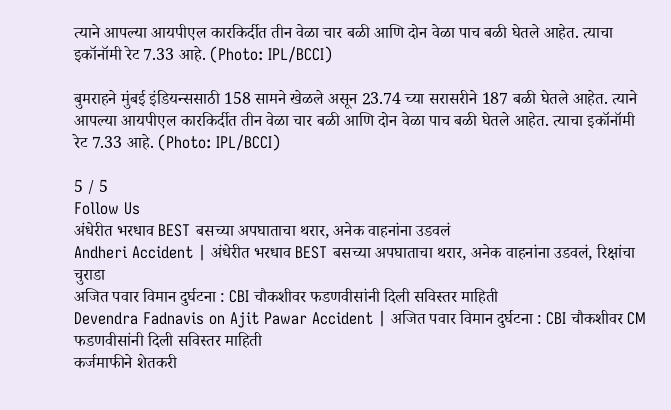त्याने आपल्या आयपीएल कारकिर्दीत तीन वेळा चार बळी आणि दोन वेळा पाच बळी घेतले आहेत. त्याचा इकॉनॉमी रेट 7.33 आहे. (Photo: IPL/BCCI)

बुमराहने मुंबई इंडियन्ससाठी 158 सामने खेळले असून 23.74 च्या सरासरीने 187 बळी घेतले आहेत. त्याने आपल्या आयपीएल कारकिर्दीत तीन वेळा चार बळी आणि दोन वेळा पाच बळी घेतले आहेत. त्याचा इकॉनॉमी रेट 7.33 आहे. (Photo: IPL/BCCI)

5 / 5
Follow Us
अंधेरीत भरधाव BEST बसच्या अपघाताचा थरार, अनेक वाहनांना उडवलं
Andheri Accident | अंधेरीत भरधाव BEST बसच्या अपघाताचा थरार, अनेक वाहनांना उडवलं, रिक्षांचा चुराडा
अजित पवार विमान दुर्घटना : CBI चौकशीवर फडणवीसांनी दिली सविस्तर माहिती
Devendra Fadnavis on Ajit Pawar Accident | अजित पवार विमान दुर्घटना : CBI चौकशीवर CM फडणवीसांनी दिली सविस्तर माहिती
कर्जमाफीने शेतकरी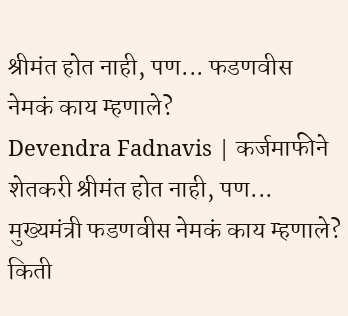श्रीमंत होत नाही, पण... फडणवीस नेमकं काय म्हणाले?
Devendra Fadnavis | कर्जमाफीने शेतकरी श्रीमंत होत नाही, पण... मुख्यमंत्री फडणवीस नेमकं काय म्हणाले?
किती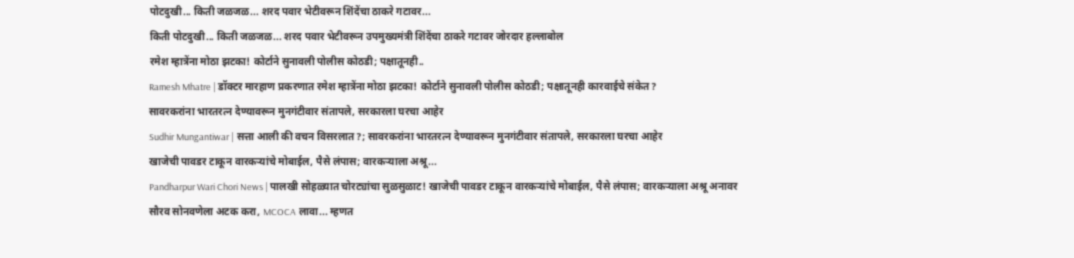पोटदुखी... किती जळजळ... शरद पवार भेटीवरून शिंदेंचा ठाकरे गटावर...
किती पोटदुखी... किती जळजळ... शरद पवार भेटीवरून उपमुख्यमंत्री शिंदेंचा ठाकरे गटावर जोरदार हल्लाबोल
रमेश म्हात्रेंना मोठा झटका! कोर्टाने सुनावली पोलीस कोठडी; पक्षातूनही..
Ramesh Mhatre | डॉक्टर मारहाण प्रकरणात रमेश म्हात्रेंना मोठा झटका! कोर्टाने सुनावली पोलीस कोठडी; पक्षातूनही कारवाईचे संकेत?
सावरकरांना भारतरत्न देण्यावरून मुनगंटीवार संतापले, सरकारला घरचा आहेर
Sudhir Mungantiwar | सत्ता आली की वचन विसरलात?; सावरकरांना भारतरत्न देण्यावरून मुनगंटीवार संतापले, सरकारला घरचा आहेर
खाजेची पावडर टाकून वारकऱ्यांचे मोबाईल, पैसे लंपास; वारकऱ्याला अश्रू...
Pandharpur Wari Chori News | पालखी सोहळ्यात चोरट्यांचा सुळसुळाट! खाजेची पावडर टाकून वारकऱ्यांचे मोबाईल, पैसे लंपास; वारकऱ्याला अश्रू अनावर
सौरव सोनवणेला अटक करा, MCOCA लावा... म्हणत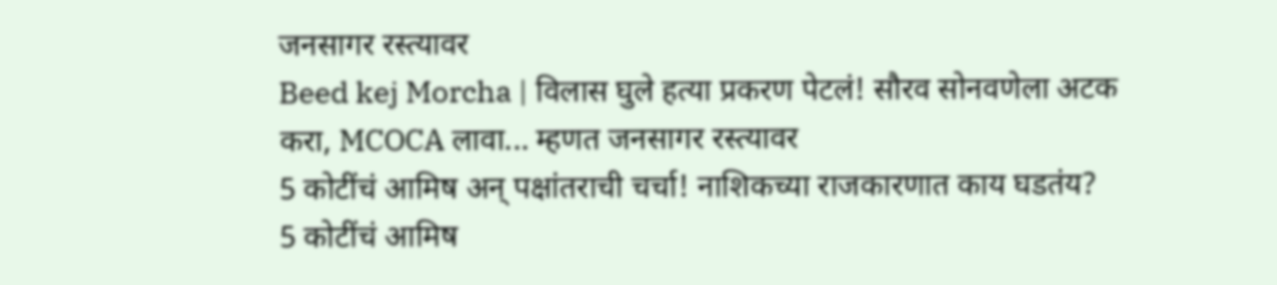जनसागर रस्त्यावर
Beed kej Morcha | विलास घुले हत्या प्रकरण पेटलं! सौरव सोनवणेला अटक करा, MCOCA लावा... म्हणत जनसागर रस्त्यावर
5 कोटींचं आमिष अन् पक्षांतराची चर्चा! नाशिकच्या राजकारणात काय घडतंय?
5 कोटींचं आमिष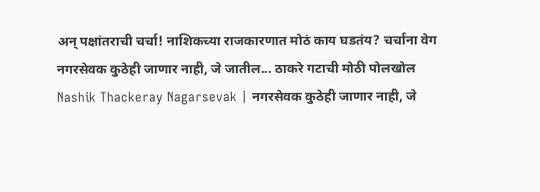अन् पक्षांतराची चर्चा! नाशिकच्या राजकारणात मोठं काय घडतंय? चर्चांना वेग
नगरसेवक कुठेही जाणार नाही, जे जातील... ठाकरे गटाची मोठी पोलखोल
Nashik Thackeray Nagarsevak | नगरसेवक कुठेही जाणार नाही, जे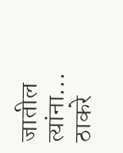जातील त्यांना... ठाकरे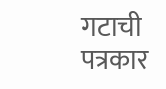गटाची पत्रकार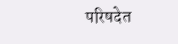परिषदेत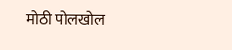मोठी पोलखोल